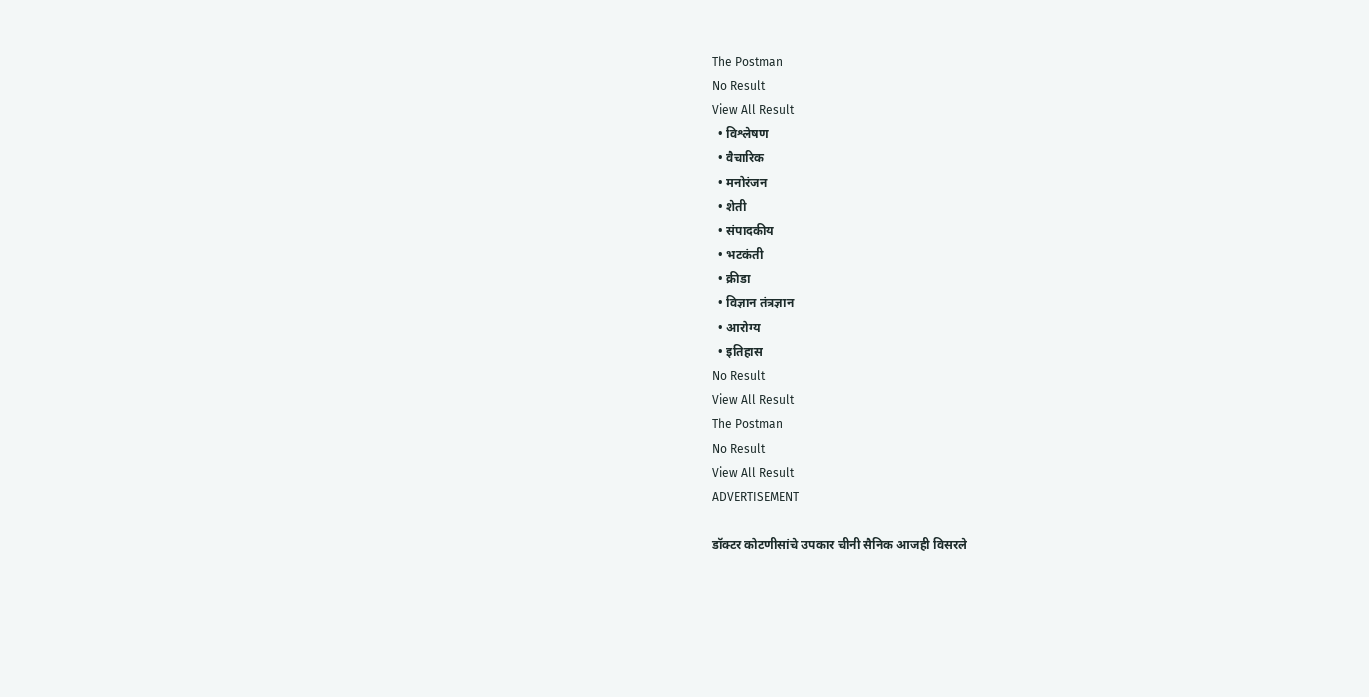The Postman
No Result
View All Result
  • विश्लेषण
  • वैचारिक
  • मनोरंजन
  • शेती
  • संपादकीय
  • भटकंती
  • क्रीडा
  • विज्ञान तंत्रज्ञान
  • आरोग्य
  • इतिहास
No Result
View All Result
The Postman
No Result
View All Result
ADVERTISEMENT

डॉक्टर कोटणीसांचे उपकार चीनी सैनिक आजही विसरले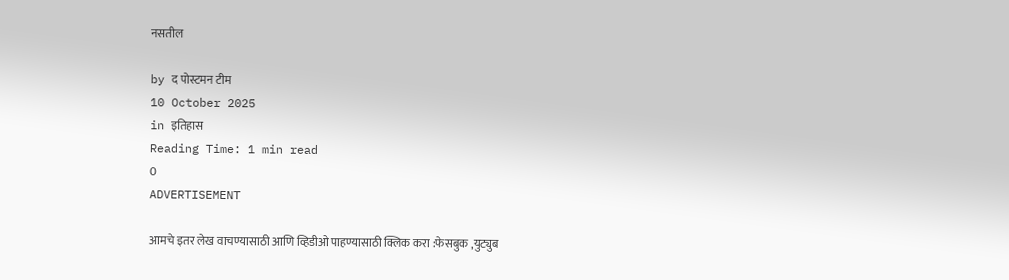नसतील

by द पोस्टमन टीम
10 October 2025
in इतिहास
Reading Time: 1 min read
0
ADVERTISEMENT

आमचे इतर लेख वाचण्यासाठी आणि व्हिडीओ पाहण्यासाठी क्लिक करा :फेसबुक ,युट्युब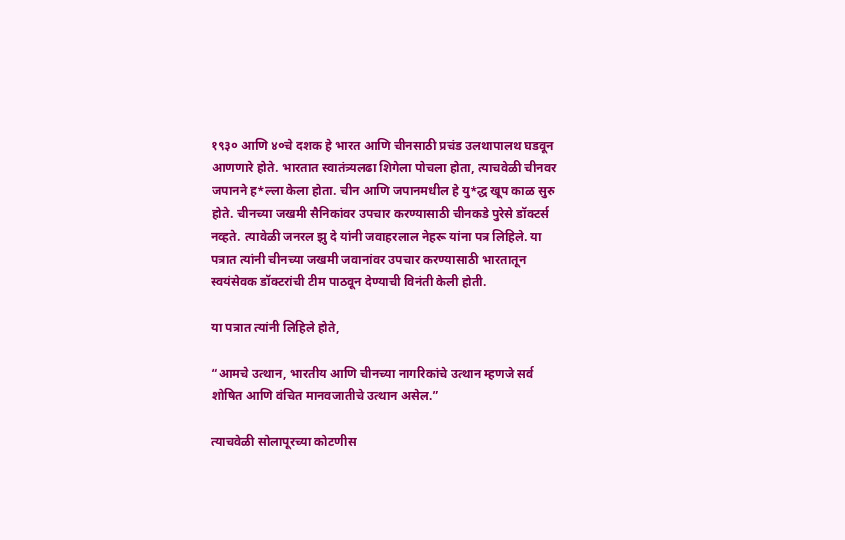१९३० आणि ४०चे दशक हे भारत आणि चीनसाठी प्रचंड उलथापालथ घडवून आणणारे होते. भारतात स्वातंत्र्यलढा शिगेला पोचला होता, त्याचवेळी चीनवर जपानने ह*ल्ला केला होता. चीन आणि जपानमधील हे यु*द्ध खूप काळ सुरु होते. चीनच्या जखमी सैनिकांवर उपचार करण्यासाठी चीनकडे पुरेसे डॉक्टर्स नव्हते. त्यावेळी जनरल झु दे यांनी जवाहरलाल नेहरू यांना पत्र लिहिले. या पत्रात त्यांनी चीनच्या जखमी जवानांवर उपचार करण्यासाठी भारतातून स्वयंसेवक डॉक्टरांची टीम पाठवून देण्याची विनंती केली होती.

या पत्रात त्यांनी लिहिले होते,

“आमचे उत्थान, भारतीय आणि चीनच्या नागरिकांचे उत्थान म्हणजे सर्व शोषित आणि वंचित मानवजातीचे उत्थान असेल.”

त्याचवेळी सोलापूरच्या कोटणीस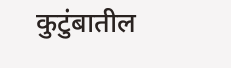कुटुंबातील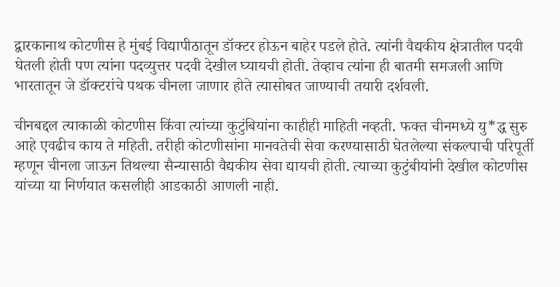द्वारकानाथ कोटणीस हे मुंबई विद्यापीठातून डॉक्टर होऊन बाहेर पडले होते. त्यांनी वैद्यकीय क्षेत्रातील पदवी घेतली होती पण त्यांना पदव्युत्तर पदवी देखील घ्यायची होती. तेव्हाच त्यांना ही बातमी समजली आणि भारतातून जे डॉक्टरांचे पथक चीनला जाणार होते त्यासोबत जाण्याची तयारी दर्शवली.

चीनबद्दल त्याकाळी कोटणीस किंवा त्यांच्या कुटुंबियांना काहीही माहिती नव्हती. फक्त चीनमध्ये यु*द्ध सुरु आहे एवढीच काय ते महिती. तरीही कोटणीसांना मानवतेची सेवा करण्यासाठी घेतलेल्या संकल्पाची परिपूर्ती म्हणून चीनला जाऊन तिथल्या सैन्यासाठी वैद्यकीय सेवा द्यायची होती. त्याच्या कुटुंबीयांनी देखील कोटणीस यांच्या या निर्णयात कसलीही आडकाठी आणली नाही.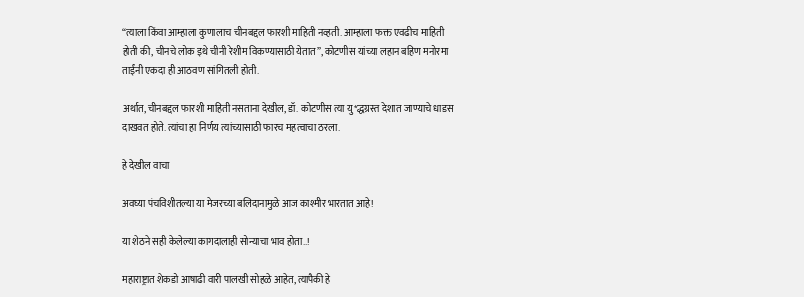“त्याला किंवा आम्हाला कुणालाच चीनबद्दल फारशी माहिती नव्हती. आम्हाला फक्त एवढीच माहिती होती की, चीनचे लोक इथे चीनी रेशीम विकण्यासाठी येतात”, कोटणीस यांच्या लहान बहिण मनोरमा ताईंनी एकदा ही आठवण सांगितली होती.

अर्थात, चीनबद्दल फारशी माहिती नसताना देखील, डॉ. कोटणीस त्या यु*द्धग्रस्त देशात जाण्याचे धाडस दाखवत होते. त्यांचा हा निर्णय त्यांच्यासाठी फारच महत्वाचा ठरला.

हे देखील वाचा

अवघ्या पंचविशीतल्या या मेजरच्या बलिदानामुळे आज काश्मीर भारतात आहे!

या शेठने सही केलेल्या कागदालाही सोन्याचा भाव होता..!

महाराष्ट्रात शेकडो आषाढी वारी पालखी सोहळे आहेत, त्यापैकी हे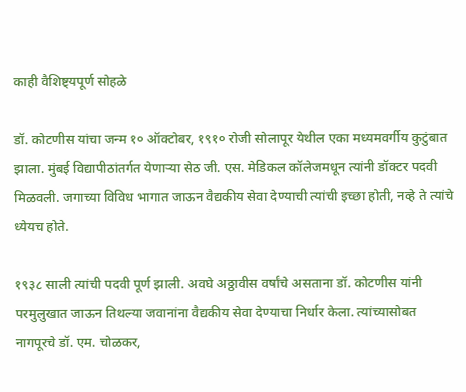काही वैशिष्ट्यपूर्ण सोहळे

डॉ. कोटणीस यांचा जन्म १० ऑक्टोबर, १९१० रोजी सोलापूर येथील एका मध्यमवर्गीय कुटुंबात झाला. मुंबई विद्यापीठांतर्गत येणाऱ्या सेठ जी. एस. मेडिकल कॉलेजमधून त्यांनी डॉक्टर पदवी मिळवली. जगाच्या विविध भागात जाऊन वैद्यकीय सेवा देण्याची त्यांची इच्छा होती, नव्हे ते त्यांचे ध्येयच होते.

१९३८ साली त्यांची पदवी पूर्ण झाली. अवघे अठ्ठावीस वर्षांचे असताना डॉ. कोटणीस यांनी परमुलुखात जाऊन तिथल्या जवानांना वैद्यकीय सेवा देण्याचा निर्धार केला. त्यांच्यासोबत नागपूरचे डॉ. एम. चोळकर,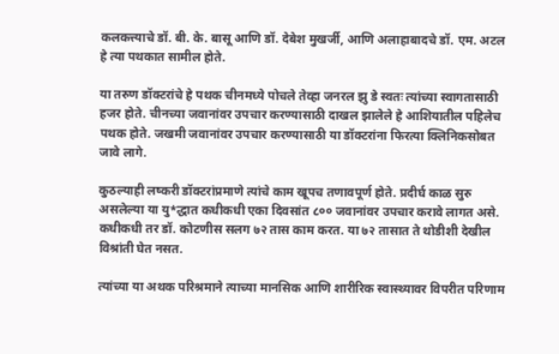कलकत्त्याचे डॉ. बी. के. बासू आणि डॉ. देबेश मुखर्जी, आणि अलाहाबादचे डॉ. एम. अटल हे त्या पथकात सामील होते.

या तरुण डॉक्टरांचे हे पथक चीनमध्ये पोचले तेव्हा जनरल झु डे स्वतः त्यांच्या स्वागतासाठी हजर होते. चीनच्या जवानांवर उपचार करण्यासाठी दाखल झालेले हे आशियातील पहिलेच पथक होते. जखमी जवानांवर उपचार करण्यासाठी या डॉक्टरांना फिरत्या क्लिनिकसोबत जावे लागे.

कुठल्याही लष्करी डॉक्टरांप्रमाणे त्यांचे काम खूपच तणावपूर्ण होते. प्रदीर्घ काळ सुरु असलेल्या या यु*द्धात कधीकधी एका दिवसांत ८०० जवानांवर उपचार करावे लागत असे. कधीकधी तर डॉ. कोटणीस सलग ७२ तास काम करत. या ७२ तासात ते थोडीशी देखील विश्रांती घेत नसत.

त्यांच्या या अथक परिश्रमाने त्याच्या मानसिक आणि शारीरिक स्वास्थ्यावर विपरीत परिणाम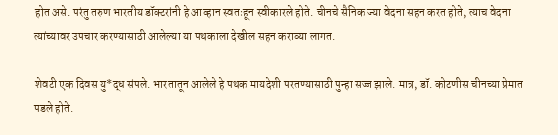होत असे. परंतु तरुण भारतीय डॉक्टरांनी हे आव्हान स्वतःहून स्वीकारले होते. चीनचे सैनिक ज्या वेदना सहन करत होते, त्याच वेदना त्यांच्यावर उपचार करण्यासाठी आलेल्या या पथकाला देखील सहन कराव्या लागत.

शेवटी एक दिवस यु*द्ध संपले. भारतातून आलेले हे पथक मायदेशी परतण्यासाठी पुन्हा सज्ज झाले. मात्र, डॉ. कोटणीस चीनच्या प्रेमात पडले होते.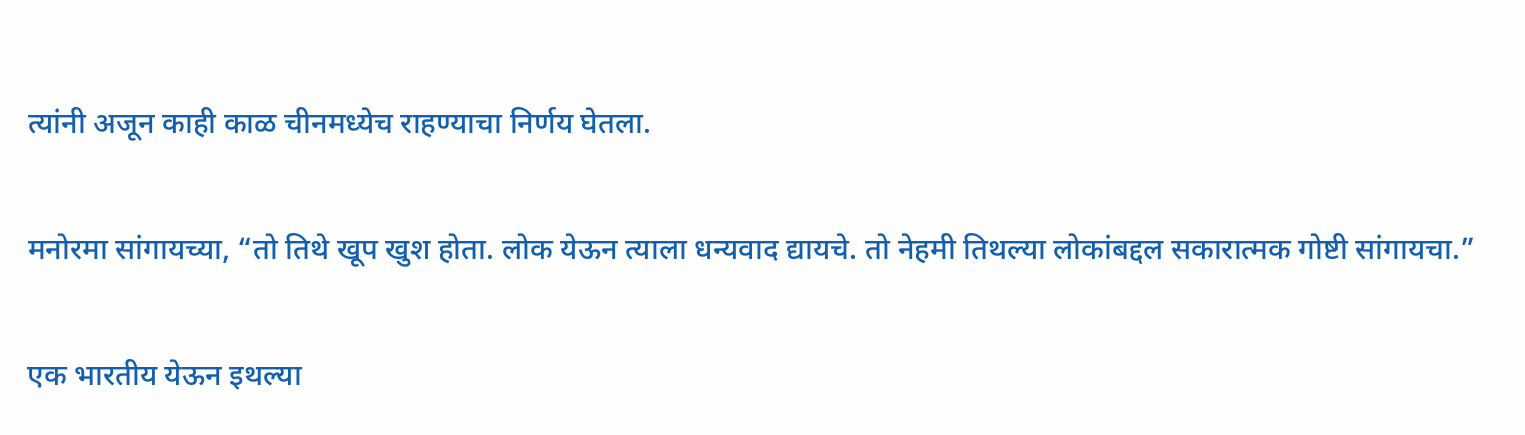त्यांनी अजून काही काळ चीनमध्येच राहण्याचा निर्णय घेतला.

मनोरमा सांगायच्या, “तो तिथे खूप खुश होता. लोक येऊन त्याला धन्यवाद द्यायचे. तो नेहमी तिथल्या लोकांबद्दल सकारात्मक गोष्टी सांगायचा.”

एक भारतीय येऊन इथल्या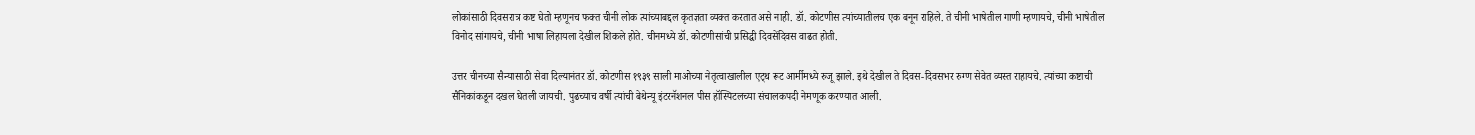लोकांसाठी दिवसरात्र कष्ट घेतो म्हणूनच फक्त चीनी लोक त्यांच्याबद्दल कृतज्ञता व्यक्त करतात असे नाही. डॉ. कोटणीस त्यांच्यातीलच एक बनून राहिले. ते चीनी भाषेतील गाणी म्हणायचे, चीनी भाषेतील विनोद सांगायचे, चीनी भाषा लिहायला देखील शिकले होते. चीनमध्ये डॉ. कोटणीसांची प्रसिद्धी दिवसेंदिवस वाढत होती.

उत्तर चीनच्या सैन्यासाठी सेवा दिल्यानंतर डॉ. कोटणीस १९३९ साली माओच्या नेतृत्वाखालील एट्थ रूट आर्मीमध्ये रुजू झाले. इथे देखील ते दिवस-दिवसभर रुग्ण सेवेत व्यस्त राहायचे. त्यांच्या कष्टाची सैनिकांकडून दखल घेतली जायची. पुढच्याच वर्षी त्यांची बेथेन्यू इंटरनॅशनल पीस हॉस्पिटलच्या संचालकपदी नेमणूक करण्यात आली.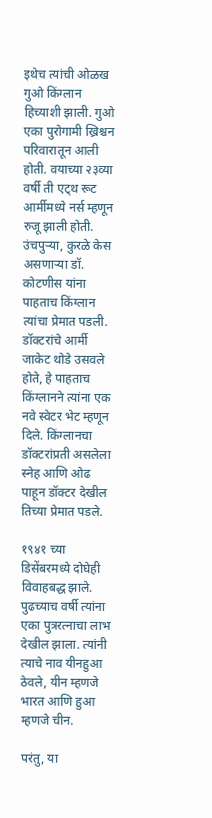इथेच त्यांची ओळख गुओ किंग्लान हिच्याशी झाली. गुओ एका पुरोगामी ख्रिश्चन परिवारातून आली होती. वयाच्या २३व्या वर्षी ती एट्थ रूट आर्मीमध्ये नर्स म्हणून रुजू झाली होती. उंचपुऱ्या, कुरळे केस असणाऱ्या डॉ. कोटणीस यांना पाहताच किंग्लान त्यांचा प्रेमात पडली. डॉक्टरांचे आर्मी जाकेट थोडे उसवले होते, हे पाहताच किंग्लानने त्यांना एक नवे स्वेटर भेट म्हणून दिले. किंग्लानचा डॉक्टरांप्रती असलेला स्नेह आणि ओढ पाहून डॉक्टर देखील तिच्या प्रेमात पडले.

१९४१ च्या डिसेंबरमध्ये दोघेही विवाहबद्ध झाले. पुढच्याच वर्षी त्यांना एका पुत्ररत्नाचा लाभ देखील झाला. त्यांनी त्याचे नाव यीनहुआ ठेवले, यीन म्हणजे भारत आणि हुआ म्हणजे चीन.

परंतु, या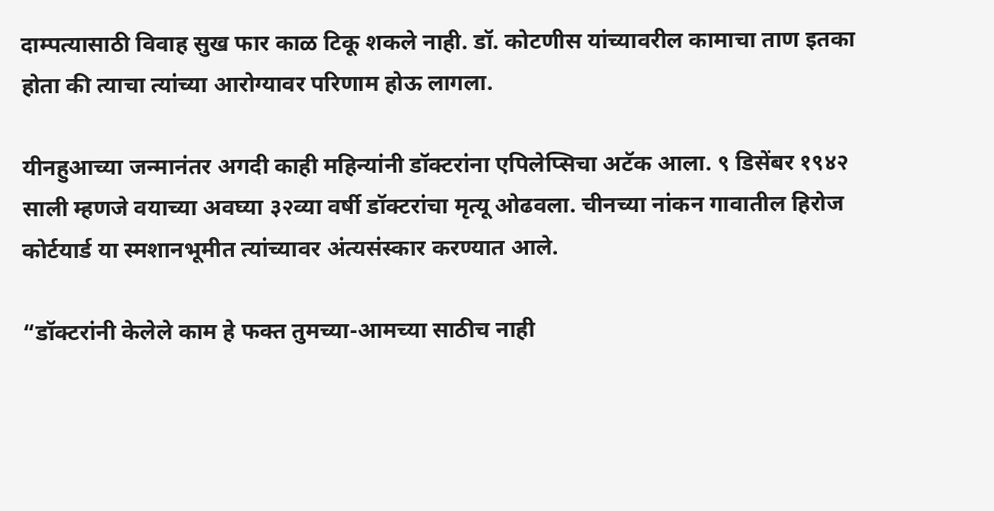दाम्पत्यासाठी विवाह सुख फार काळ टिकू शकले नाही. डॉ. कोटणीस यांच्यावरील कामाचा ताण इतका होता की त्याचा त्यांच्या आरोग्यावर परिणाम होऊ लागला.

यीनहुआच्या जन्मानंतर अगदी काही महिन्यांनी डॉक्टरांना एपिलेप्सिचा अटॅक आला. ९ डिसेंबर १९४२ साली म्हणजे वयाच्या अवघ्या ३२व्या वर्षी डॉक्टरांचा मृत्यू ओढवला. चीनच्या नांकन गावातील हिरोज कोर्टयार्ड या स्मशानभूमीत त्यांच्यावर अंत्यसंस्कार करण्यात आले.

“डॉक्टरांनी केलेले काम हे फक्त तुमच्या-आमच्या साठीच नाही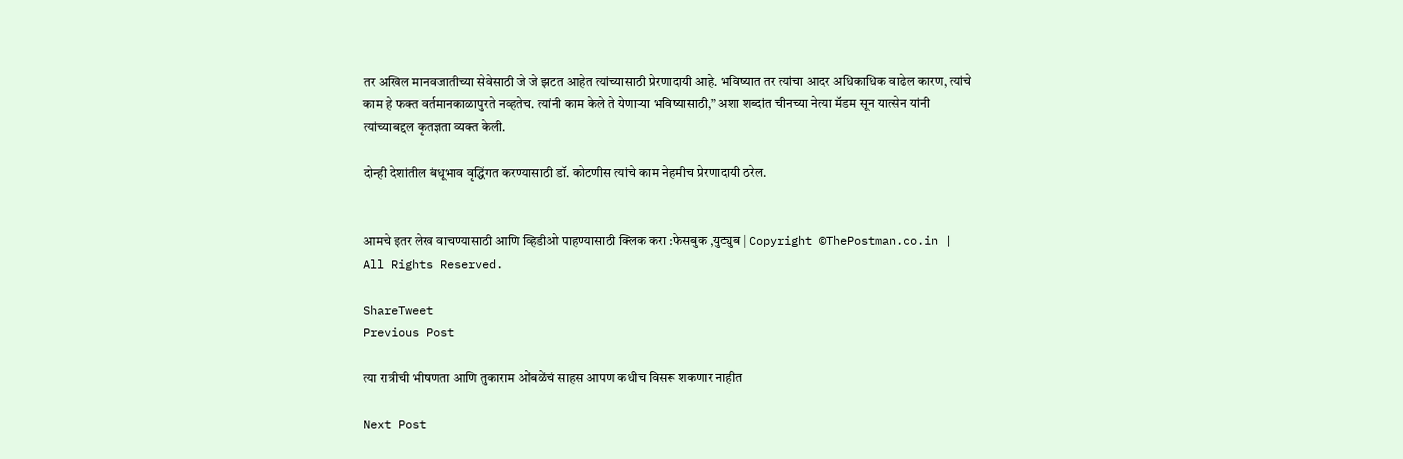तर अखिल मानवजातीच्या सेवेसाठी जे जे झटत आहेत त्यांच्यासाठी प्रेरणादायी आहे. भविष्यात तर त्यांचा आदर अधिकाधिक वाढेल कारण, त्यांचे काम हे फक्त वर्तमानकाळापुरते नव्हतेच. त्यांनी काम केले ते येणाऱ्या भविष्यासाठी,” अशा शब्दांत चीनच्या नेत्या मॅडम सून यात्सेन यांनी त्यांच्याबद्दल कृतज्ञता व्यक्त केली.

दोन्ही देशांतील बंधूभाव वृद्धिंगत करण्यासाठी डॉ. कोटणीस त्यांचे काम नेहमीच प्रेरणादायी ठरेल.


आमचे इतर लेख वाचण्यासाठी आणि व्हिडीओ पाहण्यासाठी क्लिक करा :फेसबुक ,युट्युब | Copyright ©ThePostman.co.in | All Rights Reserved.

ShareTweet
Previous Post

त्या रात्रीची भीषणता आणि तुकाराम ओंबळेंचं साहस आपण कधीच विसरू शकणार नाहीत

Next Post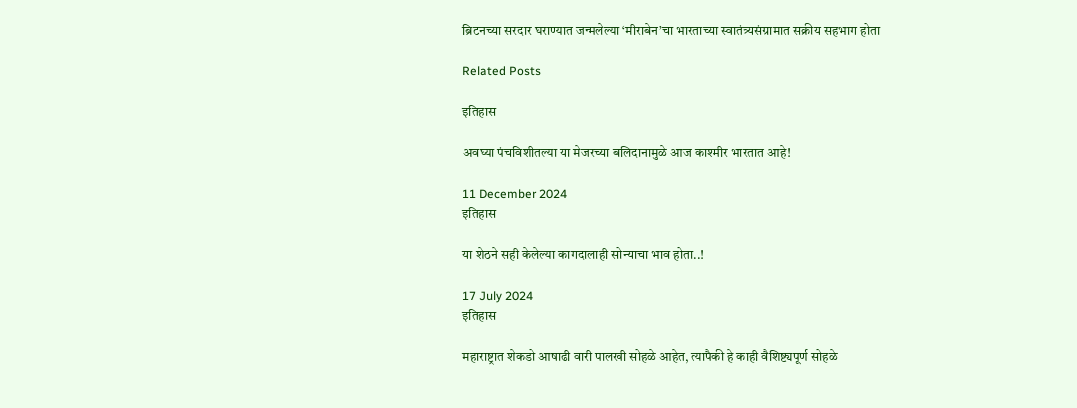ब्रिटनच्या सरदार घराण्यात जन्मलेल्या ‘मीराबेन’चा भारताच्या स्वातंत्र्यसंग्रामात सक्रीय सहभाग होता

Related Posts

इतिहास

अवघ्या पंचविशीतल्या या मेजरच्या बलिदानामुळे आज काश्मीर भारतात आहे!

11 December 2024
इतिहास

या शेठने सही केलेल्या कागदालाही सोन्याचा भाव होता..!

17 July 2024
इतिहास

महाराष्ट्रात शेकडो आषाढी वारी पालखी सोहळे आहेत, त्यापैकी हे काही वैशिष्ट्यपूर्ण सोहळे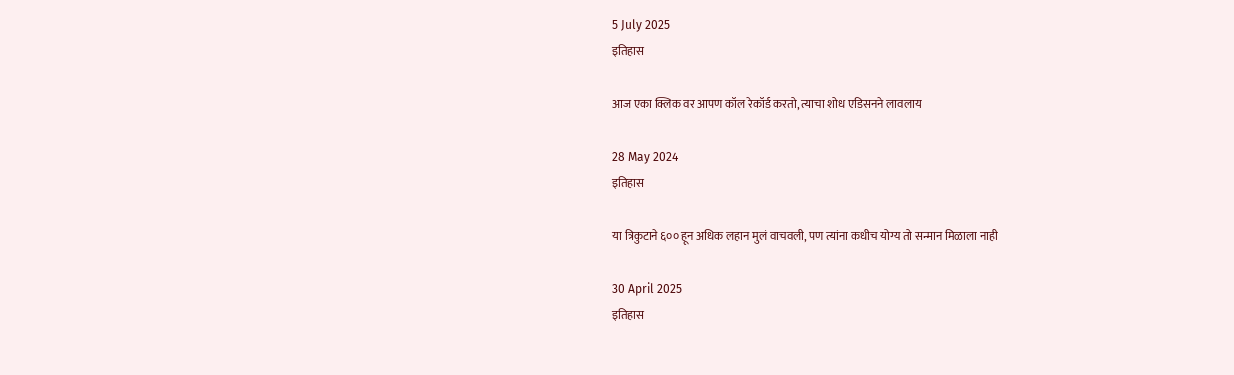5 July 2025
इतिहास

आज एका क्लिक वर आपण कॉल रेकॉर्ड करतो, त्याचा शोध एडिसनने लावलाय

28 May 2024
इतिहास

या त्रिकुटाने ६०० हून अधिक लहान मुलं वाचवली, पण त्यांना कधीच योग्य तो सन्मान मिळाला नाही

30 April 2025
इतिहास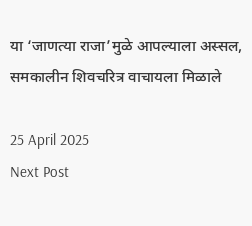या ‘जाणत्या राजा’मुळे आपल्याला अस्सल, समकालीन शिवचरित्र वाचायला मिळाले

25 April 2025
Next Post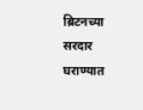ब्रिटनच्या सरदार घराण्यात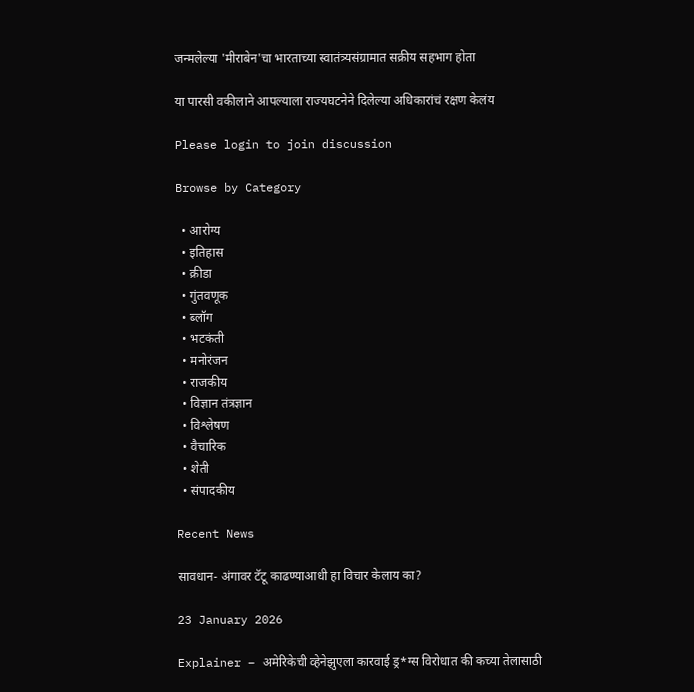जन्मलेल्या 'मीराबेन'चा भारताच्या स्वातंत्र्यसंग्रामात सक्रीय सहभाग होता

या पारसी वकीलाने आपल्याला राज्यघटनेने दिलेल्या अधिकारांचं रक्षण केलंय

Please login to join discussion

Browse by Category

  • आरोग्य
  • इतिहास
  • क्रीडा
  • गुंतवणूक
  • ब्लॉग
  • भटकंती
  • मनोरंजन
  • राजकीय
  • विज्ञान तंत्रज्ञान
  • विश्लेषण
  • वैचारिक
  • शेती
  • संपादकीय

Recent News

सावधान- अंगावर टॅटू काढण्याआधी हा विचार केलाय का?

23 January 2026

Explainer – अमेरिकेची व्हेनेझुएला कारवाई ड्र*ग्स विरोधात की कच्या तेलासाठी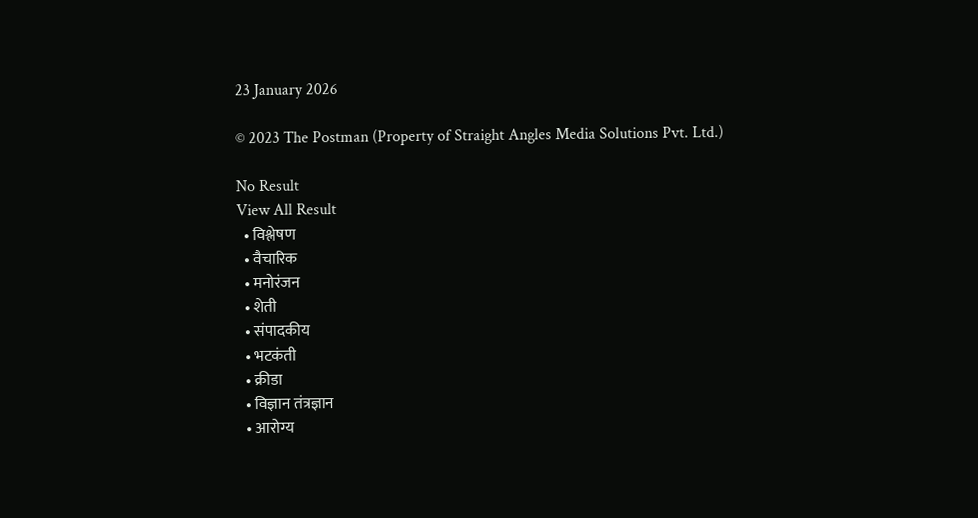23 January 2026

© 2023 The Postman (Property of Straight Angles Media Solutions Pvt. Ltd.)

No Result
View All Result
  • विश्लेषण
  • वैचारिक
  • मनोरंजन
  • शेती
  • संपादकीय
  • भटकंती
  • क्रीडा
  • विज्ञान तंत्रज्ञान
  • आरोग्य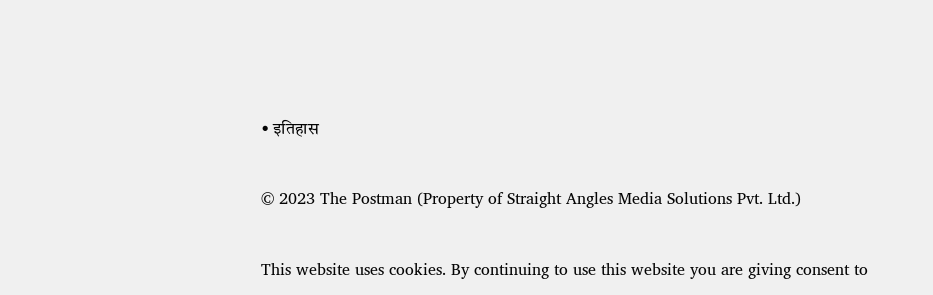• इतिहास

© 2023 The Postman (Property of Straight Angles Media Solutions Pvt. Ltd.)

This website uses cookies. By continuing to use this website you are giving consent to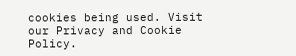cookies being used. Visit our Privacy and Cookie Policy.